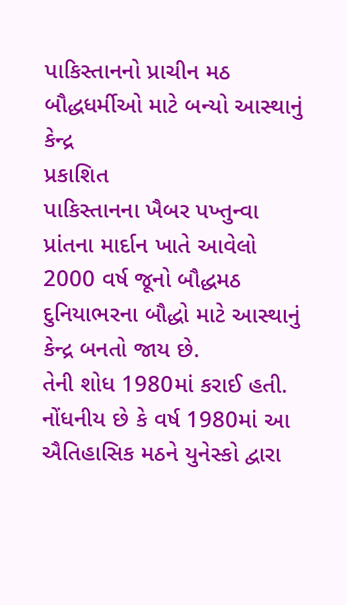પાકિસ્તાનનો પ્રાચીન મઠ બૌદ્ધધર્મીઓ માટે બન્યો આસ્થાનું કેન્દ્ર
પ્રકાશિત
પાકિસ્તાનના ખૈબર પખ્તુન્વા પ્રાંતના માર્દાન ખાતે આવેલો 2000 વર્ષ જૂનો બૌદ્ધમઠ દુનિયાભરના બૌદ્ધો માટે આસ્થાનું કેન્દ્ર બનતો જાય છે.
તેની શોધ 1980માં કરાઈ હતી.
નોંધનીય છે કે વર્ષ 1980માં આ ઐતિહાસિક મઠને યુનેસ્કો દ્વારા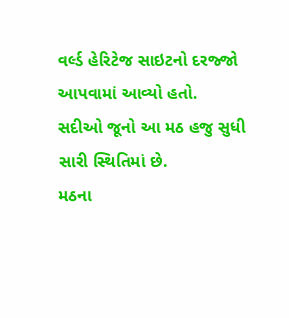વર્લ્ડ હેરિટેજ સાઇટનો દરજ્જો આપવામાં આવ્યો હતો.
સદીઓ જૂનો આ મઠ હજુ સુધી સારી સ્થિતિમાં છે.
મઠના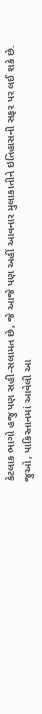કેટલાક ભાગો હજુ પણ સહી-સલામત છે, જે આજે પણ અહીં આવનાર મુલાકાતીને ઇતિહાસની સફર પર લઈ શકે છે.
જુઓ, પાકિસ્તાનમાં આવેલી આ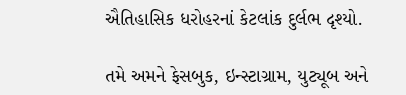ઐતિહાસિક ધરોહરનાં કેટલાંક દુર્લભ દૃશ્યો.

તમે અમને ફેસબુક, ઇન્સ્ટાગ્રામ, યુટ્યૂબ અને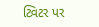ટ્વિટર પર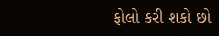ફોલો કરી શકો છો